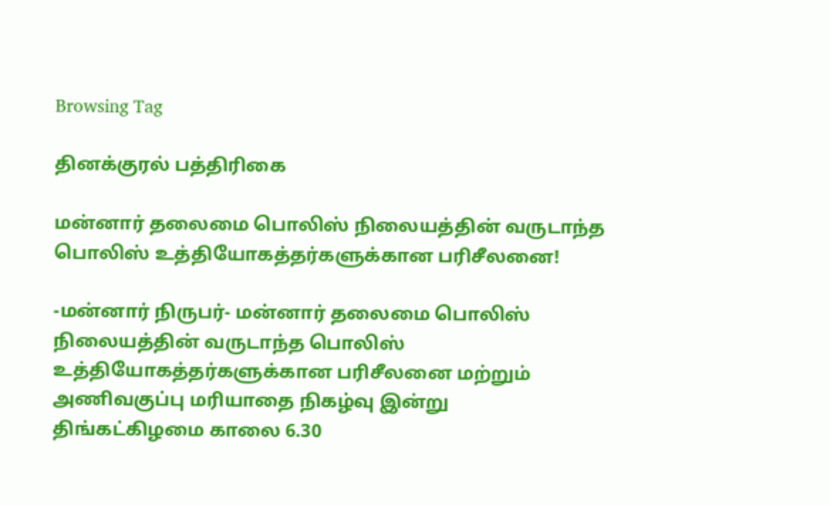Browsing Tag

தினக்குரல் பத்திரிகை

மன்னார் தலைமை பொலிஸ் நிலையத்தின் வருடாந்த பொலிஸ் உத்தியோகத்தர்களுக்கான பரிசீலனை!

-மன்னார் நிருபர்- மன்னார் தலைமை பொலிஸ் நிலையத்தின் வருடாந்த பொலிஸ் உத்தியோகத்தர்களுக்கான பரிசீலனை மற்றும் அணிவகுப்பு மரியாதை நிகழ்வு இன்று திங்கட்கிழமை காலை 6.30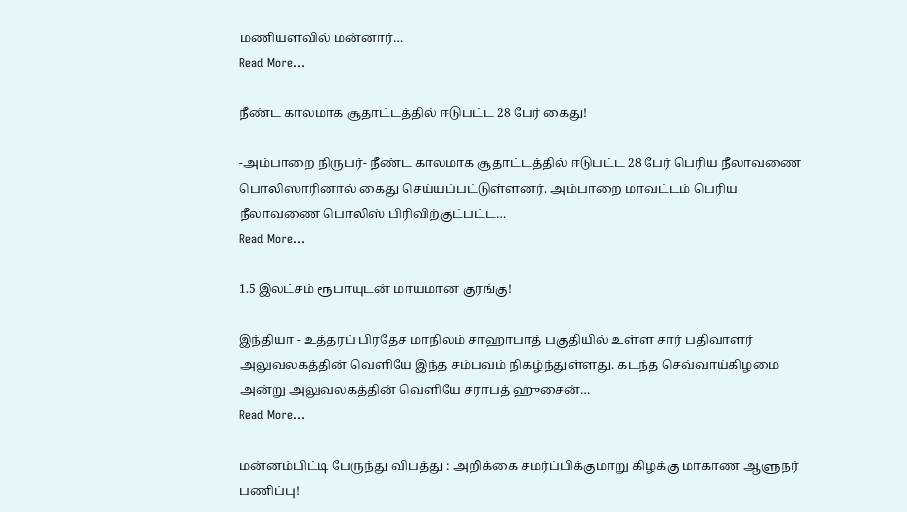மணியளவில் மன்னார்…
Read More...

நீண்ட காலமாக சூதாட்டத்தில் ஈடுபட்ட 28 பேர் கைது!

-அம்பாறை நிருபர்- நீண்ட காலமாக சூதாட்டத்தில் ஈடுபட்ட 28 பேர் பெரிய நீலாவணை பொலிஸாரினால் கைது செய்யப்பட்டுள்ளனர். அம்பாறை மாவட்டம் பெரிய நீலாவணை பொலிஸ் பிரிவிற்குட்பட்ட…
Read More...

1.5 இலட்சம் ரூபாயுடன் மாயமான குரங்கு!

இந்தியா - உத்தரப் பிரதேச மாநிலம் சாஹாபாத் பகுதியில் உள்ள சார் பதிவாளர் அலுவலகத்தின் வெளியே இந்த சம்பவம் நிகழ்ந்துள்ளது. கடந்த செவ்வாய்கிழமை அன்று அலுவலகத்தின் வெளியே சராபத் ஹுசைன்…
Read More...

மன்னம்பிட்டி பேருந்து விபத்து : அறிக்கை சமர்ப்பிக்குமாறு கிழக்கு மாகாண ஆளுநர் பணிப்பு!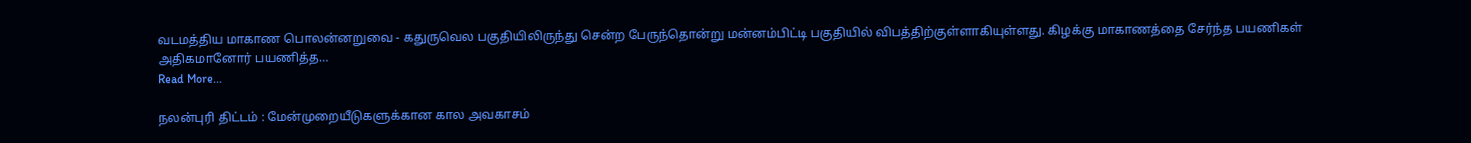வடமத்திய மாகாண பொலன்னறுவை - கதுருவெல பகுதியிலிருந்து சென்ற பேருந்தொன்று மன்னம்பிட்டி பகுதியில் விபத்திற்குள்ளாகியுள்ளது. கிழக்கு மாகாணத்தை சேர்ந்த பயணிகள் அதிகமானோர் பயணித்த…
Read More...

நலன்புரி திட்டம் : மேன்முறையீடுகளுக்கான கால அவகாசம்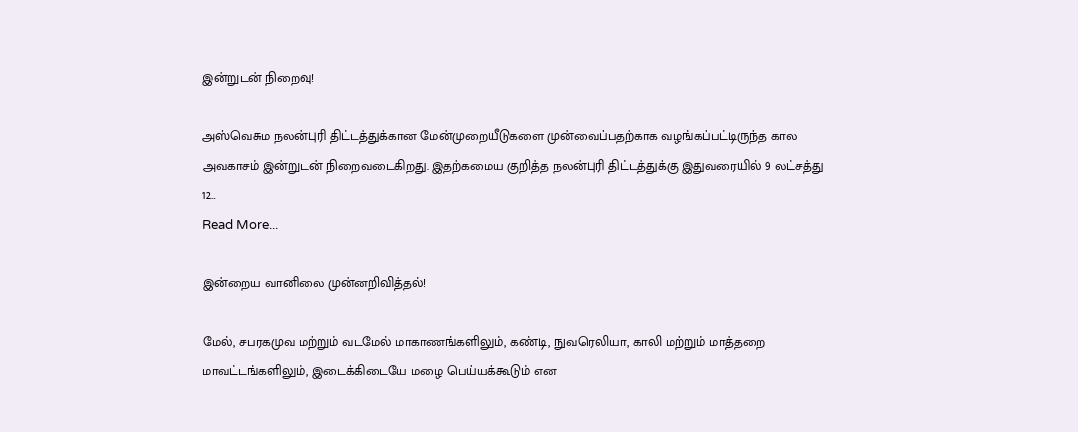இன்றுடன் நிறைவு!

அஸ்வெசும நலன்புரி திட்டத்துக்கான மேன்முறையீடுகளை முன்வைப்பதற்காக வழங்கப்பட்டிருந்த கால அவகாசம் இன்றுடன் நிறைவடைகிறது. இதற்கமைய குறித்த நலன்புரி திட்டத்துக்கு இதுவரையில் 9 லட்சத்து 12…
Read More...

இன்றைய வானிலை முன்னறிவித்தல்!

மேல், சபரகமுவ மற்றும் வடமேல் மாகாணங்களிலும், கண்டி, நுவரெலியா, காலி மற்றும் மாத்தறை மாவட்டங்களிலும், இடைக்கிடையே மழை பெய்யக்கூடும் என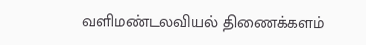வளிமண்டலவியல் திணைக்களம்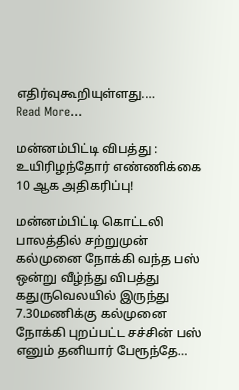எதிர்வுகூறியுள்ளது.…
Read More...

மன்னம்பிட்டி விபத்து : உயிரிழந்தோர் எண்ணிக்கை 10 ஆக அதிகரிப்பு!

மன்னம்பிட்டி கொட்டலி பாலத்தில் சற்றுமுன்  கல்முனை நோக்கி வந்த பஸ் ஒன்று வீழ்ந்து விபத்து கதுருவெலயில் இருந்து 7.30மணிக்கு கல்முனை நோக்கி புறப்பட்ட சச்சின் பஸ் எனும் தனியார் பேரூந்தே…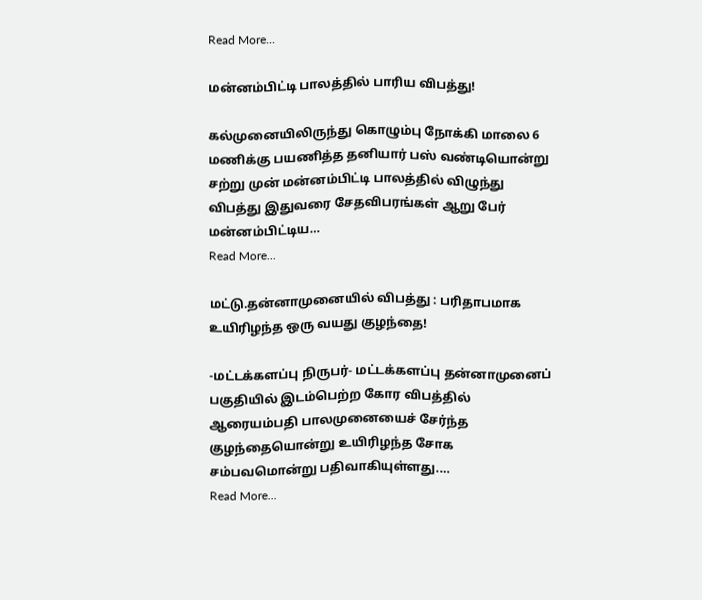Read More...

மன்னம்பிட்டி பாலத்தில் பாரிய விபத்து!

கல்முனையிலிருந்து கொழும்பு நோக்கி மாலை 6 மணிக்கு பயணித்த தனியார் பஸ் வண்டியொன்று சற்று முன் மன்னம்பிட்டி பாலத்தில் விழுந்து விபத்து இதுவரை சேதவிபரங்கள் ஆறு பேர் மன்னம்பிட்டிய…
Read More...

மட்டு.தன்னாமுனையில் விபத்து : பரிதாபமாக உயிரிழந்த ஒரு வயது குழந்தை!

-மட்டக்களப்பு நிருபர்- மட்டக்களப்பு தன்னாமுனைப் பகுதியில் இடம்பெற்ற கோர விபத்தில் ஆரையம்பதி பாலமுனையைச் சேர்ந்த குழந்தையொன்று உயிரிழந்த சோக சம்பவமொன்று பதிவாகியுள்ளது.…
Read More...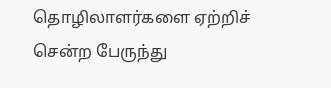தொழிலாளர்களை ஏற்றிச் சென்ற பேருந்து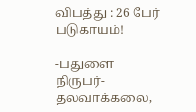விபத்து : 26 பேர் படுகாயம்!

-பதுளை நிருபர்- தலவாக்கலை,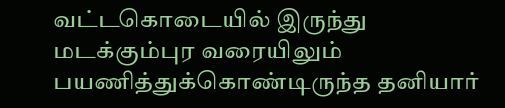வட்டகொடையில் இருந்து மடக்கும்புர வரையிலும் பயணித்துக்கொண்டிருந்த தனியார்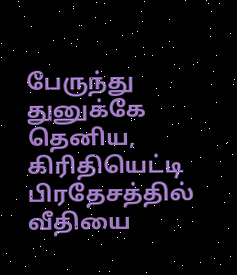பேருந்து துனுக்கே தெனிய, கிரிதியெட்டி பிரதேசத்தில் வீதியை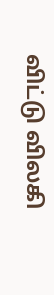விட்டு விலகி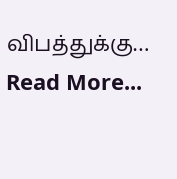விபத்துக்கு…
Read More...